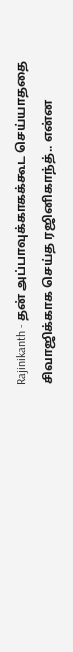Rajinikanth - தன் அப்பாவுக்காகக்கூட செய்யாததை சிவாஜிக்காக செய்த ரஜினிகாந்த்.. என்ன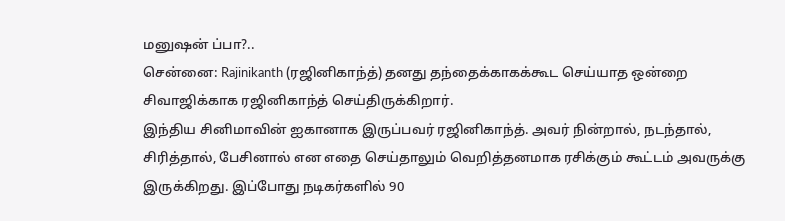மனுஷன் ப்பா?..
சென்னை: Rajinikanth (ரஜினிகாந்த்) தனது தந்தைக்காகக்கூட செய்யாத ஒன்றை சிவாஜிக்காக ரஜினிகாந்த் செய்திருக்கிறார்.
இந்திய சினிமாவின் ஐகானாக இருப்பவர் ரஜினிகாந்த். அவர் நின்றால், நடந்தால், சிரித்தால், பேசினால் என எதை செய்தாலும் வெறித்தனமாக ரசிக்கும் கூட்டம் அவருக்கு இருக்கிறது. இப்போது நடிகர்களில் 90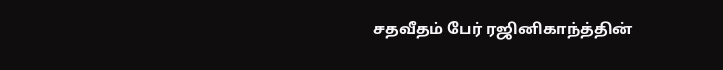சதவீதம் பேர் ரஜினிகாந்த்தின்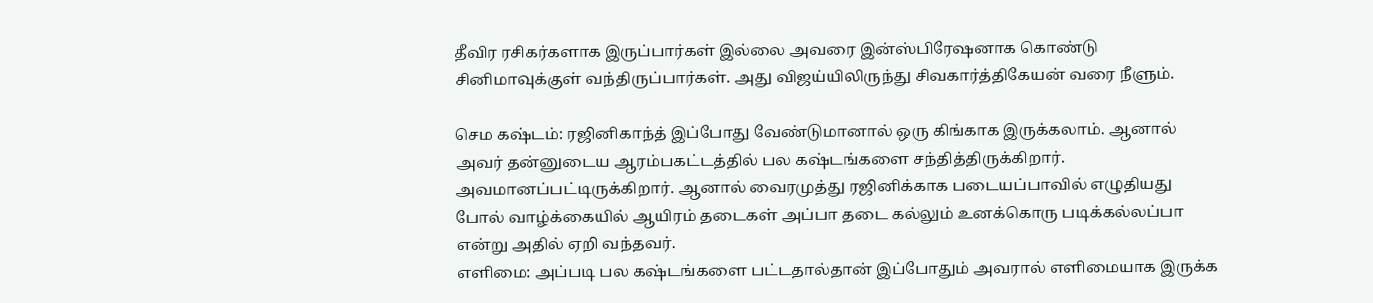தீவிர ரசிகர்களாக இருப்பார்கள் இல்லை அவரை இன்ஸ்பிரேஷனாக கொண்டு சினிமாவுக்குள் வந்திருப்பார்கள். அது விஜய்யிலிருந்து சிவகார்த்திகேயன் வரை நீளும்.

செம கஷ்டம்: ரஜினிகாந்த் இப்போது வேண்டுமானால் ஒரு கிங்காக இருக்கலாம். ஆனால் அவர் தன்னுடைய ஆரம்பகட்டத்தில் பல கஷ்டங்களை சந்தித்திருக்கிறார். அவமானப்பட்டிருக்கிறார். ஆனால் வைரமுத்து ரஜினிக்காக படையப்பாவில் எழுதியது போல் வாழ்க்கையில் ஆயிரம் தடைகள் அப்பா தடை கல்லும் உனக்கொரு படிக்கல்லப்பா என்று அதில் ஏறி வந்தவர்.
எளிமை: அப்படி பல கஷ்டங்களை பட்டதால்தான் இப்போதும் அவரால் எளிமையாக இருக்க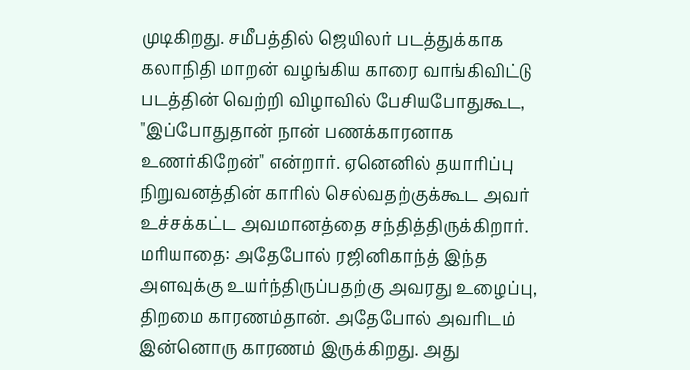முடிகிறது. சமீபத்தில் ஜெயிலர் படத்துக்காக கலாநிதி மாறன் வழங்கிய காரை வாங்கிவிட்டு படத்தின் வெற்றி விழாவில் பேசியபோதுகூட, "இப்போதுதான் நான் பணக்காரனாக உணர்கிறேன்" என்றார். ஏனெனில் தயாரிப்பு நிறுவனத்தின் காரில் செல்வதற்குக்கூட அவர் உச்சக்கட்ட அவமானத்தை சந்தித்திருக்கிறார்.
மரியாதை: அதேபோல் ரஜினிகாந்த் இந்த அளவுக்கு உயர்ந்திருப்பதற்கு அவரது உழைப்பு, திறமை காரணம்தான். அதேபோல் அவரிடம் இன்னொரு காரணம் இருக்கிறது. அது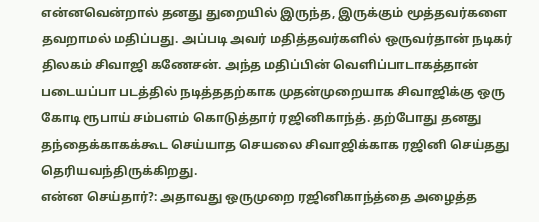என்னவென்றால் தனது துறையில் இருந்த, இருக்கும் மூத்தவர்களை தவறாமல் மதிப்பது. அப்படி அவர் மதித்தவர்களில் ஒருவர்தான் நடிகர் திலகம் சிவாஜி கணேசன். அந்த மதிப்பின் வெளிப்பாடாகத்தான் படையப்பா படத்தில் நடித்ததற்காக முதன்முறையாக சிவாஜிக்கு ஒரு கோடி ரூபாய் சம்பளம் கொடுத்தார் ரஜினிகாந்த். தற்போது தனது தந்தைக்காகக்கூட செய்யாத செயலை சிவாஜிக்காக ரஜினி செய்தது தெரியவந்திருக்கிறது.
என்ன செய்தார்?: அதாவது ஒருமுறை ரஜினிகாந்த்தை அழைத்த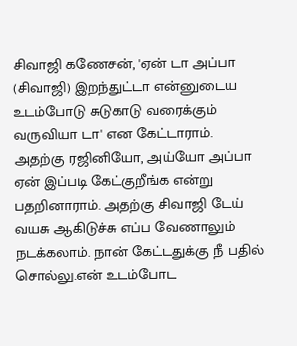சிவாஜி கணேசன், 'ஏன் டா அப்பா (சிவாஜி) இறந்துட்டா என்னுடைய உடம்போடு சுடுகாடு வரைக்கும் வருவியா டா' என கேட்டாராம். அதற்கு ரஜினியோ, அய்யோ அப்பா ஏன் இப்படி கேட்குறீங்க என்று பதறினாராம். அதற்கு சிவாஜி டேய் வயசு ஆகிடுச்சு எப்ப வேணாலும் நடக்கலாம். நான் கேட்டதுக்கு நீ பதில் சொல்லு.என் உடம்போட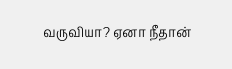வருவியா? ஏனா நீதான்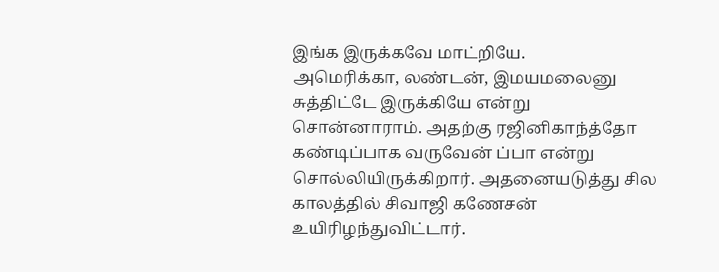இங்க இருக்கவே மாட்றியே.
அமெரிக்கா, லண்டன், இமயமலைனு சுத்திட்டே இருக்கியே என்று சொன்னாராம். அதற்கு ரஜினிகாந்த்தோ கண்டிப்பாக வருவேன் ப்பா என்று சொல்லியிருக்கிறார். அதனையடுத்து சில காலத்தில் சிவாஜி கணேசன் உயிரிழந்துவிட்டார்.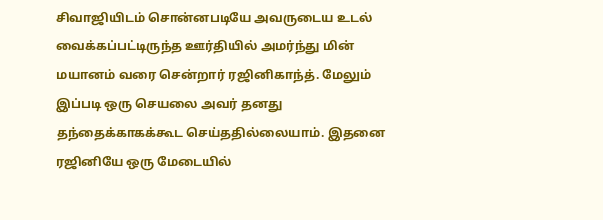சிவாஜியிடம் சொன்னபடியே அவருடைய உடல் வைக்கப்பட்டிருந்த ஊர்தியில் அமர்ந்து மின் மயானம் வரை சென்றார் ரஜினிகாந்த். மேலும் இப்படி ஒரு செயலை அவர் தனது தந்தைக்காகக்கூட செய்ததில்லையாம். இதனை ரஜினியே ஒரு மேடையில்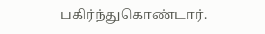பகிர்ந்துகொண்டார்.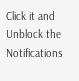Click it and Unblock the Notifications